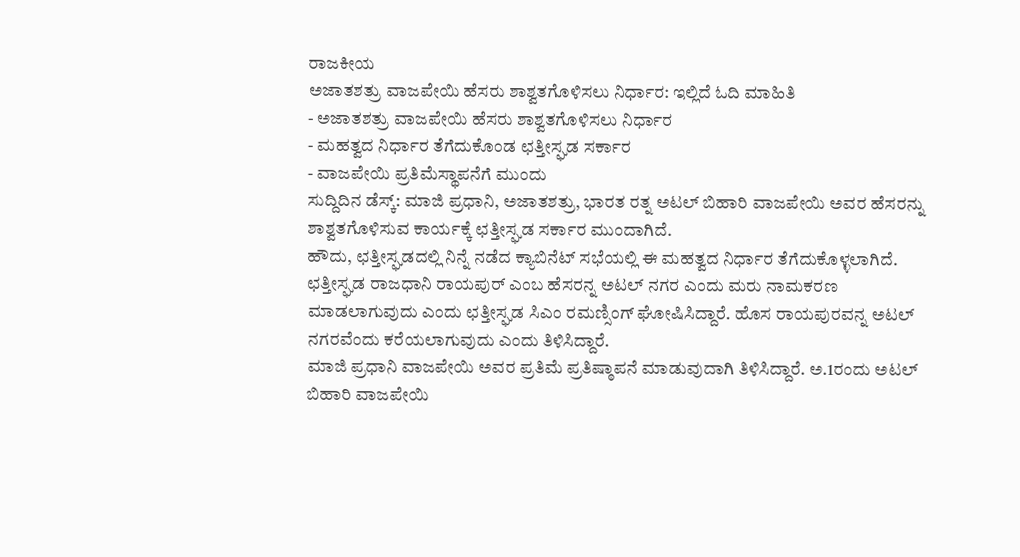ರಾಜಕೀಯ
ಅಜಾತಶತ್ರು ವಾಜಪೇಯಿ ಹೆಸರು ಶಾಶ್ವತಗೊಳಿಸಲು ನಿರ್ಧಾರ: ಇಲ್ಲಿದೆ ಓದಿ ಮಾಹಿತಿ
- ಅಜಾತಶತ್ರು ವಾಜಪೇಯಿ ಹೆಸರು ಶಾಶ್ವತಗೊಳಿಸಲು ನಿರ್ಧಾರ
- ಮಹತ್ವದ ನಿರ್ಧಾರ ತೆಗೆದುಕೊಂಡ ಛತ್ತೀಸ್ಘಡ ಸರ್ಕಾರ
- ವಾಜಪೇಯಿ ಪ್ರತಿಮೆಸ್ಥಾಪನೆಗೆ ಮುಂದು
ಸುದ್ದಿದಿನ ಡೆಸ್ಕ್: ಮಾಜಿ ಪ್ರಧಾನಿ, ಅಜಾತಶತ್ರು, ಭಾರತ ರತ್ನ ಅಟಲ್ ಬಿಹಾರಿ ವಾಜಪೇಯಿ ಅವರ ಹೆಸರನ್ನು ಶಾಶ್ವತಗೊಳಿಸುವ ಕಾರ್ಯಕ್ಕೆ ಛತ್ತೀಸ್ಘಡ ಸರ್ಕಾರ ಮುಂದಾಗಿದೆ.
ಹೌದು, ಛತ್ತೀಸ್ಘಡದಲ್ಲಿ ನಿನ್ನೆ ನಡೆದ ಕ್ಯಾಬಿನೆಟ್ ಸಭೆಯಲ್ಲಿ ಈ ಮಹತ್ವದ ನಿರ್ಧಾರ ತೆಗೆದುಕೊಳ್ಳಲಾಗಿದೆ.
ಛತ್ತೀಸ್ಘಡ ರಾಜಧಾನಿ ರಾಯಪುರ್ ಎಂಬ ಹೆಸರನ್ನ ಅಟಲ್ ನಗರ ಎಂದು ಮರು ನಾಮಕರಣ ಮಾಡಲಾಗುವುದು ಎಂದು ಛತ್ತೀಸ್ಘಡ ಸಿಎಂ ರಮಣ್ಸಿಂಗ್ ಘೋಷಿಸಿದ್ದಾರೆ. ಹೊಸ ರಾಯಪುರವನ್ನ ಅಟಲ್ ನಗರವೆಂದು ಕರೆಯಲಾಗುವುದು ಎಂದು ತಿಳಿಸಿದ್ದಾರೆ.
ಮಾಜಿ ಪ್ರಧಾನಿ ವಾಜಪೇಯಿ ಅವರ ಪ್ರತಿಮೆ ಪ್ರತಿಷ್ಠಾಪನೆ ಮಾಡುವುದಾಗಿ ತಿಳಿಸಿದ್ದಾರೆ. ಅ.1ರಂದು ಅಟಲ್ ಬಿಹಾರಿ ವಾಜಪೇಯಿ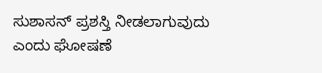ಸುಶಾಸನ್ ಪ್ರಶಸ್ತಿ ನೀಡಲಾಗುವುದು ಎಂದು ಘೋಷಣೆ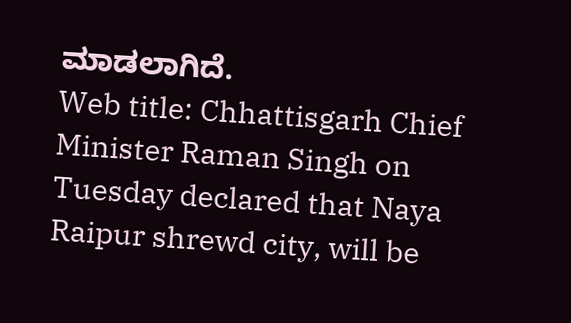ಮಾಡಲಾಗಿದೆ.
Web title: Chhattisgarh Chief Minister Raman Singh on Tuesday declared that Naya Raipur shrewd city, will be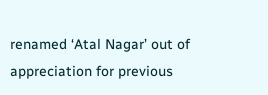renamed ‘Atal Nagar’ out of appreciation for previous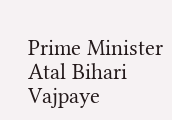Prime Minister Atal Bihari Vajpaye